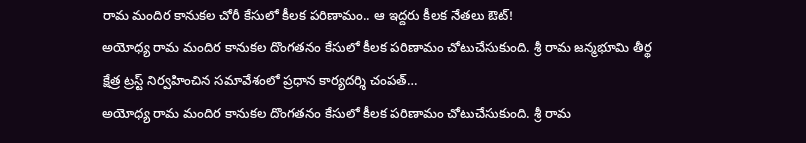రామ మందిర కానుకల చోరీ కేసులో కీలక పరిణామం.. ఆ ఇద్దరు కీలక నేతలు ఔట్!
అయోధ్య రామ మందిర కానుకల దొంగతనం కేసులో కీలక పరిణామం చోటుచేసుకుంది. శ్రీ రామ జన్మభూమి తీర్థ క్షేత్ర ట్రస్ట్ నిర్వహించిన సమావేశంలో ప్రధాన కార్యదర్శి చంపత్…
అయోధ్య రామ మందిర కానుకల దొంగతనం కేసులో కీలక పరిణామం చోటుచేసుకుంది. శ్రీ రామ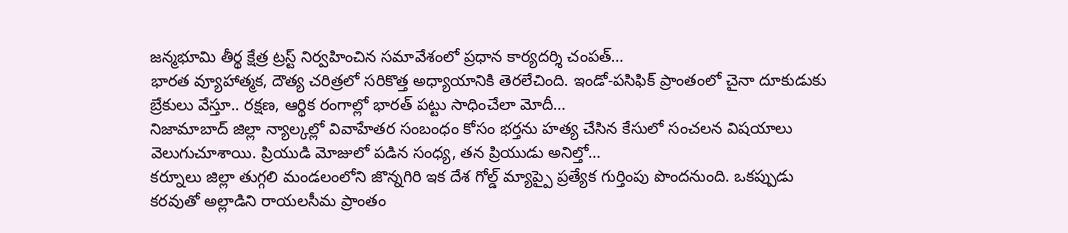జన్మభూమి తీర్థ క్షేత్ర ట్రస్ట్ నిర్వహించిన సమావేశంలో ప్రధాన కార్యదర్శి చంపత్…
భారత వ్యూహాత్మక, దౌత్య చరిత్రలో సరికొత్త అధ్యాయానికి తెరలేచింది. ఇండో-పసిఫిక్ ప్రాంతంలో చైనా దూకుడుకు బ్రేకులు వేస్తూ.. రక్షణ, ఆర్థిక రంగాల్లో భారత్ పట్టు సాధించేలా మోదీ…
నిజామాబాద్ జిల్లా న్యాల్కల్లో వివాహేతర సంబంధం కోసం భర్తను హత్య చేసిన కేసులో సంచలన విషయాలు వెలుగుచూశాయి. ప్రియుడి మోజులో పడిన సంధ్య, తన ప్రియుడు అనిల్తో…
కర్నూలు జిల్లా తుగ్గలి మండలంలోని జొన్నగిరి ఇక దేశ గోల్డ్ మ్యాప్పై ప్రత్యేక గుర్తింపు పొందనుంది. ఒకప్పుడు కరవుతో అల్లాడిని రాయలసీమ ప్రాంతం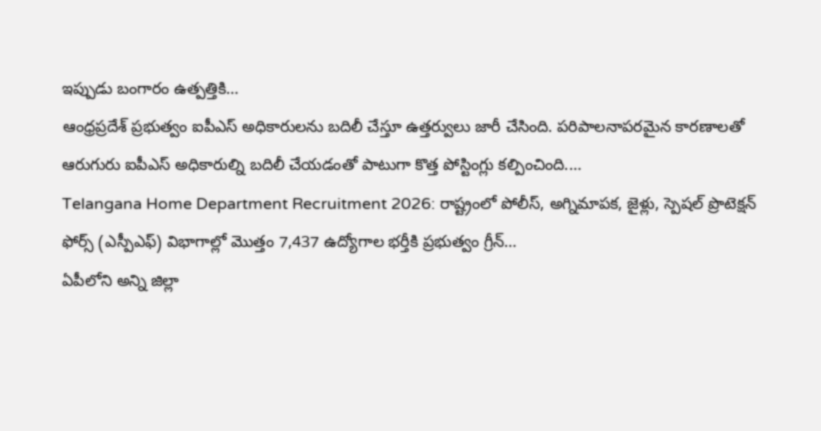ఇప్పుడు బంగారం ఉత్పత్తికి…
ఆంధ్రప్రదేశ్ ప్రభుత్వం ఐపీఎస్ అధికారులను బదిలీ చేస్తూ ఉత్తర్వులు జారీ చేసింది. పరిపాలనాపరమైన కారణాలతో ఆరుగురు ఐపీఎస్ అధికారుల్ని బదిలీ చేయడంతో పాటుగా కొత్త పోస్టింగ్లు కల్పించింది.…
Telangana Home Department Recruitment 2026: రాష్ట్రంలో పోలీస్, అగ్నిమాపక, జైళ్లు, స్పెషల్ ప్రొటెక్షన్ ఫోర్స్ (ఎస్పీఎఫ్) విభాగాల్లో మొత్తం 7,437 ఉద్యోగాల భర్తీకి ప్రభుత్వం గ్రీన్…
ఏపీలోని అన్ని జిల్లా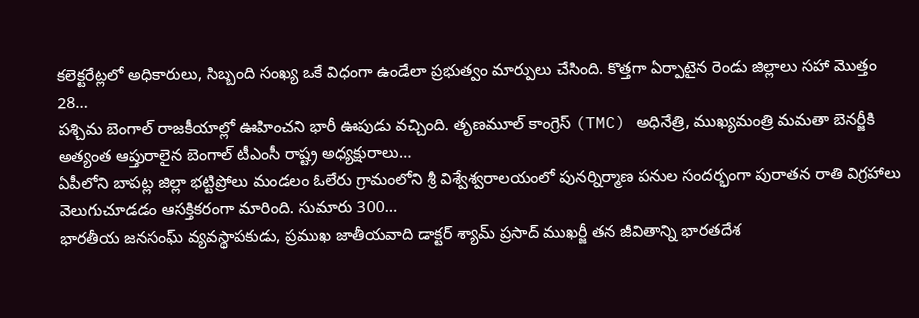కలెక్టరేట్లలో అధికారులు, సిబ్బంది సంఖ్య ఒకే విధంగా ఉండేలా ప్రభుత్వం మార్పులు చేసింది. కొత్తగా ఏర్పాటైన రెండు జిల్లాలు సహా మొత్తం 28…
పశ్చిమ బెంగాల్ రాజకీయాల్లో ఊహించని భారీ ఊపుడు వచ్చింది. తృణమూల్ కాంగ్రెస్ (TMC) అధినేత్రి, ముఖ్యమంత్రి మమతా బెనర్జీకి అత్యంత ఆప్తురాలైన బెంగాల్ టీఎంసీ రాష్ట్ర అధ్యక్షురాలు…
ఏపీలోని బాపట్ల జిల్లా భట్టిప్రోలు మండలం ఓలేరు గ్రామంలోని శ్రీ విశ్వేశ్వరాలయంలో పునర్నిర్మాణ పనుల సందర్భంగా పురాతన రాతి విగ్రహాలు వెలుగుచూడడం ఆసక్తికరంగా మారింది. సుమారు 300…
భారతీయ జనసంఘ్ వ్యవస్థాపకుడు, ప్రముఖ జాతీయవాది డాక్టర్ శ్యామ్ ప్రసాద్ ముఖర్జీ తన జీవితాన్ని భారతదేశ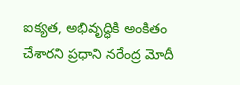ఐక్యత, అభివృద్ధికి అంకితం చేశారని ప్రధాని నరేంద్ర మోదీ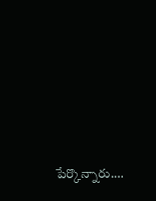పేర్కొన్నారు.…